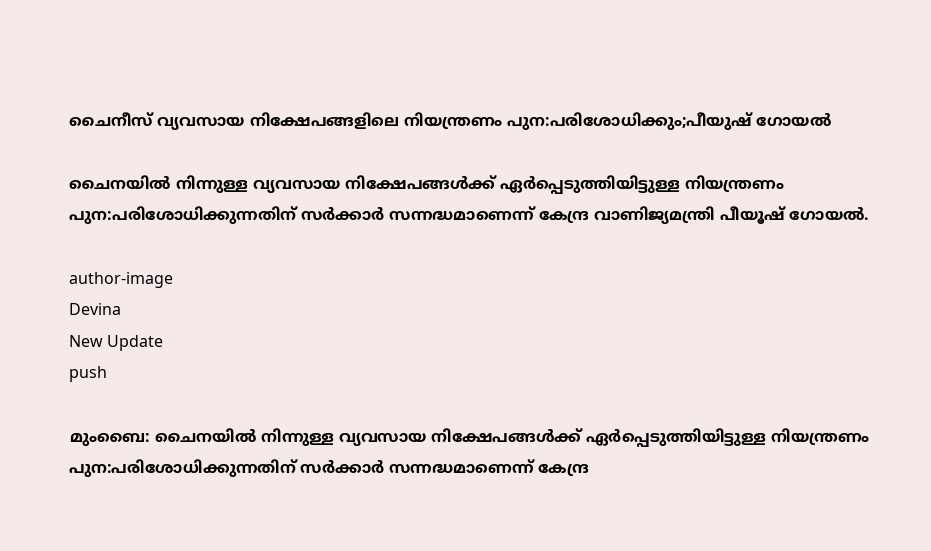ചൈനീസ് വ്യവസായ നിക്ഷേപങ്ങളിലെ നിയന്ത്രണം പുന:പരിശോധിക്കും;പീയുഷ് ഗോയൽ

ചൈനയിൽ നിന്നുള്ള വ്യവസായ നിക്ഷേപങ്ങൾക്ക് ഏർപ്പെടുത്തിയിട്ടുള്ള നിയന്ത്രണം പുന:പരിശോധിക്കുന്നതിന് സർക്കാർ സന്നദ്ധമാണെന്ന് കേന്ദ്ര വാണിജ്യമന്ത്രി പീയൂഷ് ഗോയൽ.

author-image
Devina
New Update
push

മുംബൈ: ചൈനയിൽ നിന്നുള്ള വ്യവസായ നിക്ഷേപങ്ങൾക്ക് ഏർപ്പെടുത്തിയിട്ടുള്ള നിയന്ത്രണം പുന:പരിശോധിക്കുന്നതിന് സർക്കാർ സന്നദ്ധമാണെന്ന് കേന്ദ്ര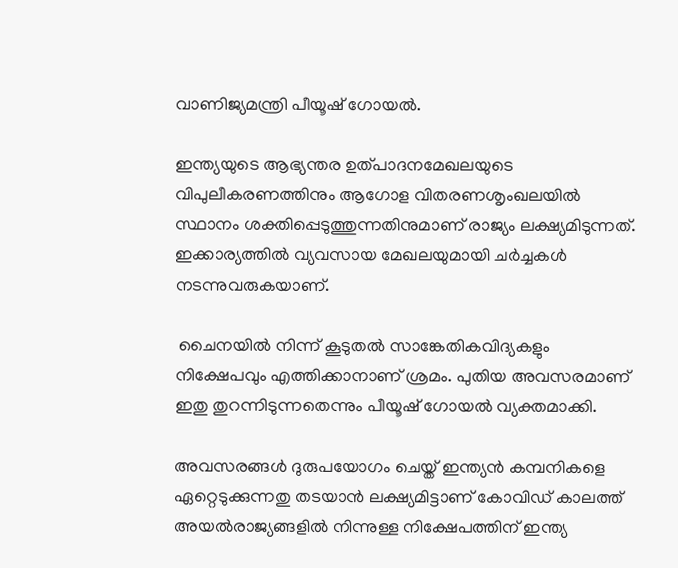വാണിജ്യമന്ത്രി പീയൂഷ് ഗോയൽ.

ഇന്ത്യയുടെ ആഭ്യന്തര ഉത്പാദനമേഖലയുടെ വിപുലീകരണത്തിനും ആഗോള വിതരണശൃംഖലയിൽ സ്ഥാനം ശക്തിപ്പെടുത്തുന്നതിനുമാണ് രാജ്യം ലക്ഷ്യമിടുന്നത്. ഇക്കാര്യത്തിൽ വ്യവസായ മേഖലയുമായി ചർച്ചകൾ നടന്നുവരുകയാണ്.

 ചൈനയിൽ നിന്ന് കൂടുതൽ സാങ്കേതികവിദ്യകളും നിക്ഷേപവും എത്തിക്കാനാണ് ശ്രമം. പുതിയ അവസരമാണ് ഇതു തുറന്നിടുന്നതെന്നും പീയൂഷ് ഗോയൽ വ്യക്തമാക്കി.

അവസരങ്ങൾ ദുരുപയോഗം ചെയ്ത് ഇന്ത്യൻ കമ്പനികളെ ഏറ്റെടുക്കുന്നതു തടയാൻ ലക്ഷ്യമിട്ടാണ് കോവിഡ് കാലത്ത് അയൽരാജ്യങ്ങളിൽ നിന്നുള്ള നിക്ഷേപത്തിന് ഇന്ത്യ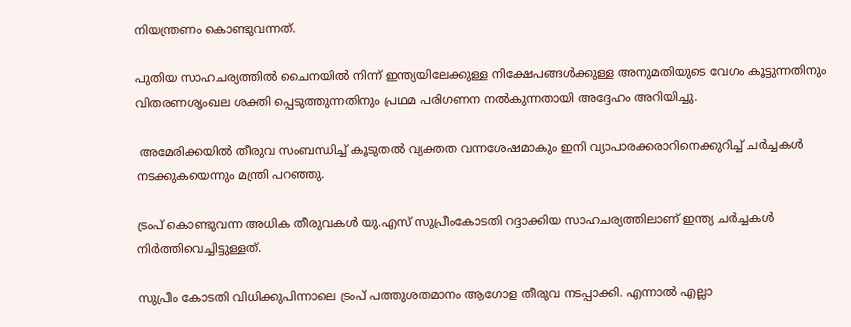നിയന്ത്രണം കൊണ്ടുവന്നത്.

പുതിയ സാഹചര്യത്തിൽ ചൈനയിൽ നിന്ന് ഇന്ത്യയിലേക്കുള്ള നിക്ഷേപങ്ങൾക്കുള്ള അനുമതിയുടെ വേഗം കൂട്ടുന്നതിനും വിതരണശൃംഖല ശക്തി പ്പെടുത്തുന്നതിനും പ്രഥമ പരിഗണന നൽകുന്നതായി അദ്ദേഹം അറിയിച്ചു.

 അമേരിക്കയിൽ തീരുവ സംബന്ധിച്ച് കൂടുതൽ വ്യക്തത വന്നശേഷമാകും ഇനി വ്യാപാരക്കരാറിനെക്കുറിച്ച് ചർച്ചകൾ നടക്കുകയെന്നും മന്ത്രി പറഞ്ഞു.

ട്രംപ് കൊണ്ടുവന്ന അധിക തീരുവകൾ യു.എസ് സുപ്രീംകോടതി റദ്ദാക്കിയ സാഹചര്യത്തിലാണ് ഇന്ത്യ ചർച്ചകൾ നിർത്തിവെച്ചിട്ടുള്ളത്.

സുപ്രീം കോടതി വിധിക്കുപിന്നാലെ ട്രംപ് പത്തുശതമാനം ആഗോള തീരുവ നടപ്പാക്കി. എന്നാൽ എല്ലാ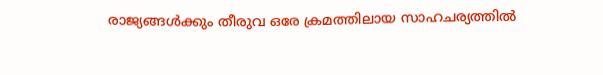രാജ്യങ്ങൾക്കും തീരുവ ഒരേ ക്രമത്തിലായ സാഹചര്യത്തിൽ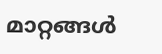മാറ്റങ്ങൾ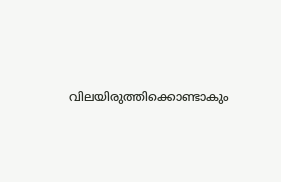വിലയിരുത്തിക്കൊണ്ടാകും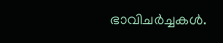ഭാവിചർച്ചകൾ.